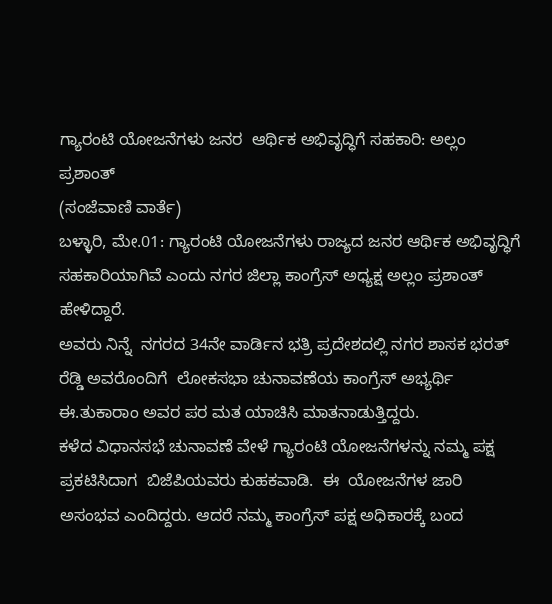ಗ್ಯಾರಂಟಿ ಯೋಜನೆಗಳು ಜನರ  ಆರ್ಥಿಕ ಅಭಿವೃದ್ಧಿಗೆ ಸಹಕಾರಿ: ಅಲ್ಲಂ ಪ್ರಶಾಂತ್
(ಸಂಜೆವಾಣಿ ವಾರ್ತೆ)
ಬಳ್ಳಾರಿ, ಮೇ.01: ಗ್ಯಾರಂಟಿ ಯೋಜನೆಗಳು ರಾಜ್ಯದ ಜನರ ಆರ್ಥಿಕ ಅಭಿವೃದ್ಧಿಗೆ ಸಹಕಾರಿಯಾಗಿವೆ ಎಂದು ನಗರ ಜಿಲ್ಲಾ ಕಾಂಗ್ರೆಸ್ ಅಧ್ಯಕ್ಷ ಅಲ್ಲಂ ಪ್ರಶಾಂತ್ ಹೇಳಿದ್ದಾರೆ.
ಅವರು ನಿನ್ನೆ  ನಗರದ 34ನೇ ವಾರ್ಡಿನ ಭತ್ರಿ ಪ್ರದೇಶದಲ್ಲಿ ನಗರ ಶಾಸಕ ಭರತ್ ರೆಡ್ಡಿ ಅವರೊಂದಿಗೆ  ಲೋಕಸಭಾ ಚುನಾವಣೆಯ ಕಾಂಗ್ರೆಸ್ ಅಭ್ಯರ್ಥಿ ಈ.ತುಕಾರಾಂ ಅವರ ಪರ ಮತ ಯಾಚಿಸಿ ಮಾತನಾಡುತ್ತಿದ್ದರು.
ಕಳೆದ ವಿಧಾನಸಭೆ ಚುನಾವಣೆ ವೇಳೆ ಗ್ಯಾರಂಟಿ ಯೋಜನೆಗಳನ್ನು ನಮ್ಮ ಪಕ್ಷ ಪ್ರಕಟಿಸಿದಾಗ  ಬಿಜೆಪಿಯವರು ಕುಹಕವಾಡಿ.  ಈ  ಯೋಜನೆಗಳ ಜಾರಿ ಅಸಂಭವ ಎಂದಿದ್ದರು. ಆದರೆ ನಮ್ಮ ಕಾಂಗ್ರೆಸ್ ಪಕ್ಷ ಅಧಿಕಾರಕ್ಕೆ ಬಂದ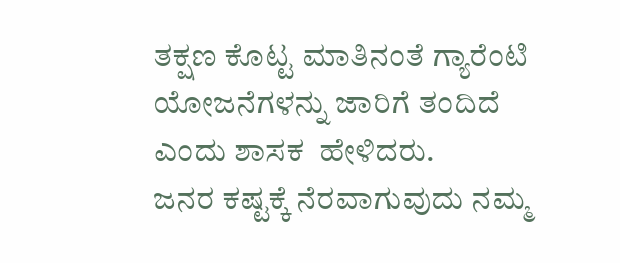ತಕ್ಷಣ ಕೊಟ್ಟ ಮಾತಿನಂತೆ ಗ್ಯಾರೆಂಟಿ  ಯೋಜನೆಗಳನ್ನು ಜಾರಿಗೆ ತಂದಿದೆ  ಎಂದು ಶಾಸಕ  ಹೇಳಿದರು.
ಜನರ ಕಷ್ಟಕ್ಕೆ ನೆರವಾಗುವುದು ನಮ್ಮ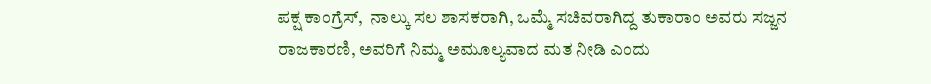ಪಕ್ಷ ಕಾಂಗ್ರೆಸ್,  ನಾಲ್ಕು ಸಲ ಶಾಸಕರಾಗಿ, ಒಮ್ಮೆ ಸಚಿವರಾಗಿದ್ದ ತುಕಾರಾಂ ಅವರು ಸಜ್ಜನ ರಾಜಕಾರಣಿ, ಅವರಿಗೆ ನಿಮ್ಮ ಅಮೂಲ್ಯವಾದ ಮತ ನೀಡಿ ಎಂದು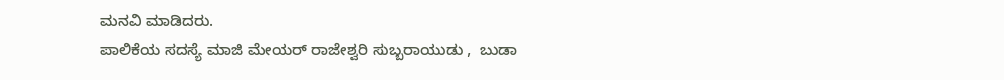ಮನವಿ ಮಾಡಿದರು.
ಪಾಲಿಕೆಯ ಸದಸ್ಯೆ ಮಾಜಿ ಮೇಯರ್ ರಾಜೇಶ್ವರಿ ಸುಬ್ಬರಾಯುಡು ,  ಬುಡಾ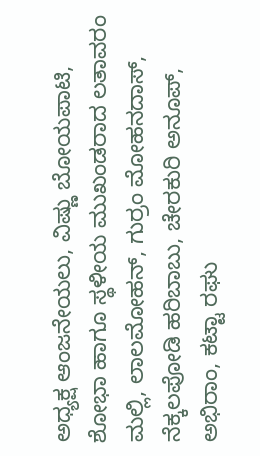ಅಧ್ಯಕ್ಷ ಆಂಜನೇಯಲು, ವಿಷ್ಣು ಬೋಯಪಾಟಿ, ಶೋಭಾ ಹಾಗೂ ಸ್ಥಳೀಯ ಮುಖಂಡರಾದ ಲತಾವರಂ ಮಲ್ಲಿ, ಲಾಲಮೋಹನ್, ಗುರ್ರಂ ಮೋಹನದಾಸ್, ನೆಕ್ಕಲಪೋಡಿ ಹರಿಬಾಬು, ಚೇರಕುರಿ ಅನೂಪ್, ಅಭಿರಾಂ, ಕಟ್ಟಾ ರಘು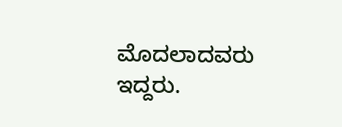ಮೊದಲಾದವರು ಇದ್ದರು.